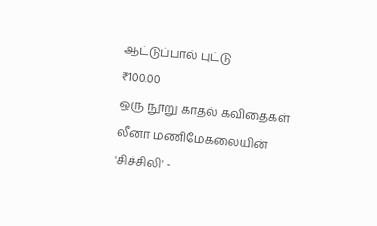ஆட்டுப்பால் புட்டு
₹100.00
ஒரு நூறு காதல் கவிதைகள்
லீனா மணிமேகலையின் 'சிச்சிலி' -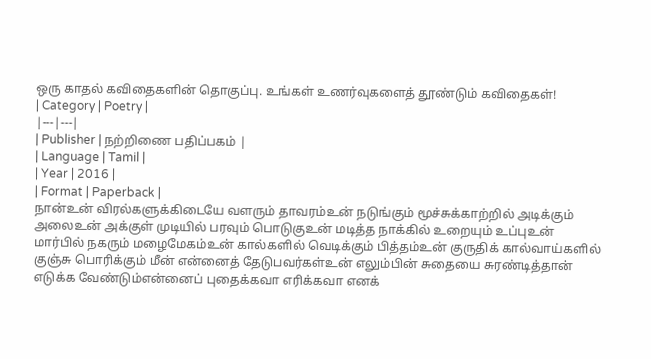ஒரு காதல் கவிதைகளின் தொகுப்பு. உங்கள் உணர்வுகளைத் தூண்டும் கவிதைகள்!
| Category | Poetry |
|---|---|
| Publisher | நற்றிணை பதிப்பகம் |
| Language | Tamil |
| Year | 2016 |
| Format | Paperback |
நான்உன் விரல்களுக்கிடையே வளரும் தாவரம்உன் நடுங்கும் மூச்சுக்காற்றில் அடிக்கும் அலைஉன் அக்குள் முடியில் பரவும் பொடுகுஉன் மடித்த நாக்கில் உறையும் உப்புஉன் மார்பில் நகரும் மழைமேகம்உன் கால்களில் வெடிக்கும் பித்தம்உன் குருதிக் கால்வாய்களில் குஞ்சு பொரிக்கும் மீன் என்னைத் தேடுபவர்கள்உன் எலும்பின் சுதையை சுரண்டித்தான் எடுக்க வேண்டும்என்னைப் புதைக்கவா எரிக்கவா எனக்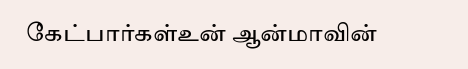கேட்பார்கள்உன் ஆன்மாவின்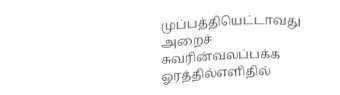முப்பத்தியெட்டாவது அறைச் சுவரின்வலப்பக்க ஓரத்தில்எளிதில்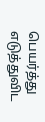பெயர்த்து எடுத்துவிட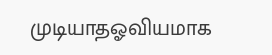முடியாதஓவியமாக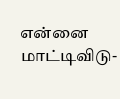என்னை மாட்டிவிடு-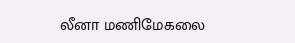லீனா மணிமேகலை